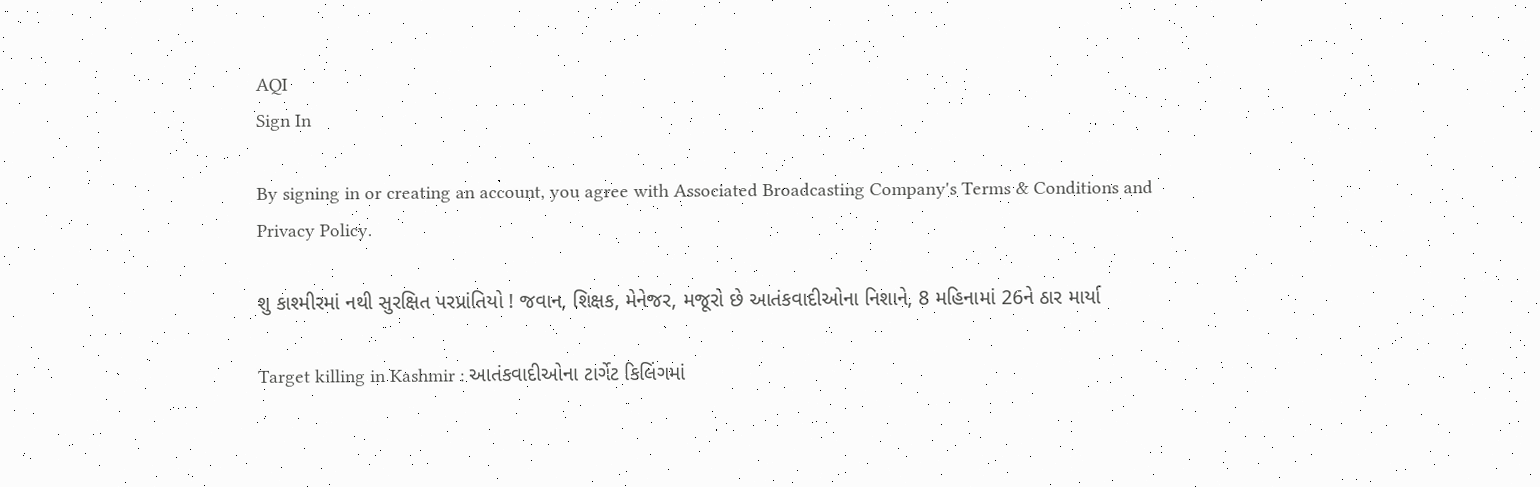AQI
Sign In

By signing in or creating an account, you agree with Associated Broadcasting Company's Terms & Conditions and Privacy Policy.

શુ કાશ્મીરમાં નથી સુરક્ષિત પરપ્રાંતિયો ! જવાન, શિક્ષક, મેનેજર, મજૂરો છે આતંકવાદીઓના નિશાને, 8 મહિનામાં 26ને ઠાર માર્યા

Target killing in Kashmir : આતંકવાદીઓના ટાર્ગેટ કિલિંગમાં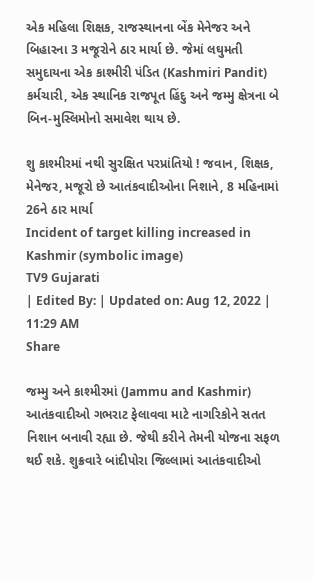એક મહિલા શિક્ષક, રાજસ્થાનના બેંક મેનેજર અને બિહારના 3 મજૂરોને ઠાર માર્યા છે. જેમાં લઘુમતી સમુદાયના એક કાશ્મીરી પંડિત (Kashmiri Pandit) કર્મચારી, એક સ્થાનિક રાજપૂત હિંદુ અને જમ્મુ ક્ષેત્રના બે બિન-મુસ્લિમોનો સમાવેશ થાય છે.

શુ કાશ્મીરમાં નથી સુરક્ષિત પરપ્રાંતિયો ! જવાન, શિક્ષક, મેનેજર, મજૂરો છે આતંકવાદીઓના નિશાને, 8 મહિનામાં 26ને ઠાર માર્યા
Incident of target killing increased in Kashmir (symbolic image)
TV9 Gujarati
| Edited By: | Updated on: Aug 12, 2022 | 11:29 AM
Share

જમ્મુ અને કાશ્મીરમાં (Jammu and Kashmir) આતંકવાદીઓ ગભરાટ ફેલાવવા માટે નાગરિકોને સતત નિશાન બનાવી રહ્યા છે. જેથી કરીને તેમની યોજના સફળ થઈ શકે. શુક્રવારે બાંદીપોરા જિલ્લામાં આતંકવાદીઓ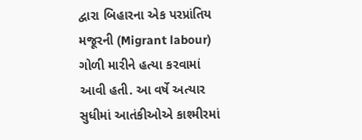દ્વારા બિહારના એક પરપ્રાંતિય મજૂરની (Migrant labour) ગોળી મારીને હત્યા કરવામાં આવી હતી. આ વર્ષે અત્યાર સુધીમાં આતંકીઓએ કાશ્મીરમાં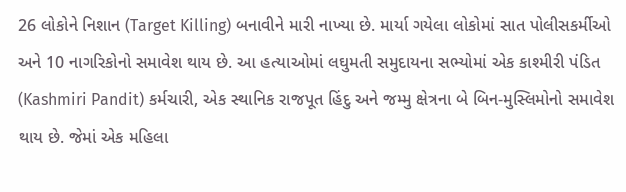26 લોકોને નિશાન (Target Killing) બનાવીને મારી નાખ્યા છે. માર્યા ગયેલા લોકોમાં સાત પોલીસકર્મીઓ અને 10 નાગરિકોનો સમાવેશ થાય છે. આ હત્યાઓમાં લઘુમતી સમુદાયના સભ્યોમાં એક કાશ્મીરી પંડિત (Kashmiri Pandit) કર્મચારી, એક સ્થાનિક રાજપૂત હિંદુ અને જમ્મુ ક્ષેત્રના બે બિન-મુસ્લિમોનો સમાવેશ થાય છે. જેમાં એક મહિલા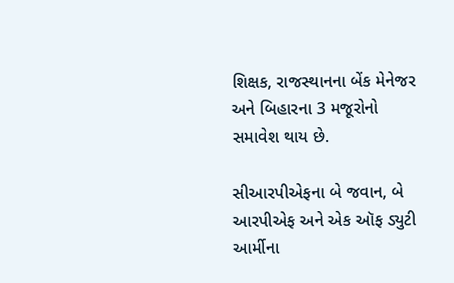શિક્ષક, રાજસ્થાનના બેંક મેનેજર અને બિહારના 3 મજૂરોનો સમાવેશ થાય છે.

સીઆરપીએફના બે જવાન, બે આરપીએફ અને એક ઑફ ડ્યુટી આર્મીના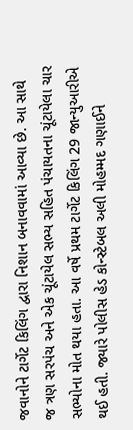જવાનોને ટાર્ગેટ કિલિંગ દ્વારા નિશાન બનાવવામાં આવ્યા છે. આ સાથે જ ત્રણ સરપંચ અને એક ચૂંટાયેલ સભ્ય સહિત પંચાયતના ચૂંટાયેલા ચાર સભ્યોના મોત થયા હતા. આ વર્ષે પ્રથમ ટાર્ગેટ કિલિંગ 29 જાન્યુઆરીએ થઈ હતી. જ્યારે પોલીસ હેડ કોન્સ્ટેબલ અલી મોહમ્મદ ગણાઈને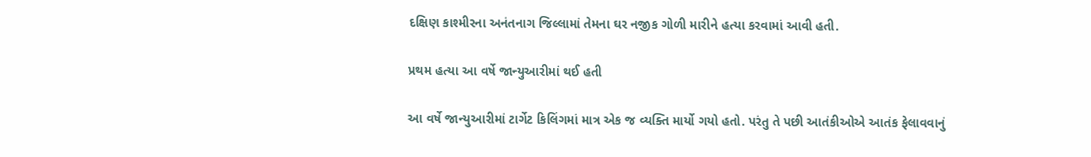દક્ષિણ કાશ્મીરના અનંતનાગ જિલ્લામાં તેમના ઘર નજીક ગોળી મારીને હત્યા કરવામાં આવી હતી.

પ્રથમ હત્યા આ વર્ષે જાન્યુઆરીમાં થઈ હતી

આ વર્ષે જાન્યુઆરીમાં ટાર્ગેટ કિલિંગમાં માત્ર એક જ વ્યક્તિ માર્યો ગયો હતો. પરંતુ તે પછી આતંકીઓએ આતંક ફેલાવવાનું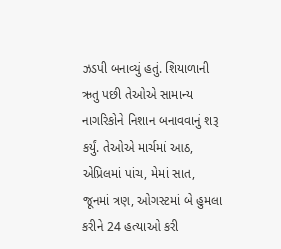ઝડપી બનાવ્યું હતું. શિયાળાની ઋતુ પછી તેઓએ સામાન્ય નાગરિકોને નિશાન બનાવવાનું શરૂ કર્યું. તેઓએ માર્ચમાં આઠ, એપ્રિલમાં પાંચ, મેમાં સાત, જૂનમાં ત્રણ, ઓગસ્ટમાં બે હુમલા કરીને 24 હત્યાઓ કરી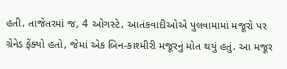હતી. તાજેતરમાં જ, 4 ઓગસ્ટે, આતંકવાદીઓએ પુલવામામાં મજૂરો પર ગ્રેનેડ ફેંક્યો હતો, જેમાં એક બિન-કાશ્મીરી મજૂરનું મોત થયું હતું. આ મજૂર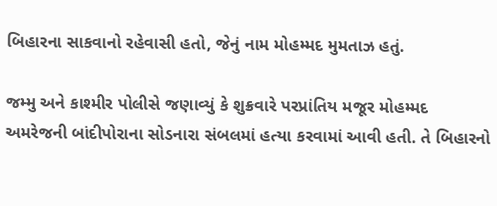બિહારના સાકવાનો રહેવાસી હતો, જેનું નામ મોહમ્મદ મુમતાઝ હતું.

જમ્મુ અને કાશ્મીર પોલીસે જણાવ્યું કે શુક્રવારે પરપ્રાંતિય મજૂર મોહમ્મદ અમરેજની બાંદીપોરાના સોડનારા સંબલમાં હત્યા કરવામાં આવી હતી. તે બિહારનો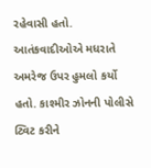રહેવાસી હતો. આતંકવાદીઓએ મધરાતે અમરેજ ઉપર હુમલો કર્યો હતો. કાશ્મીર ઝોનની પોલીસે ટ્વિટ કરીને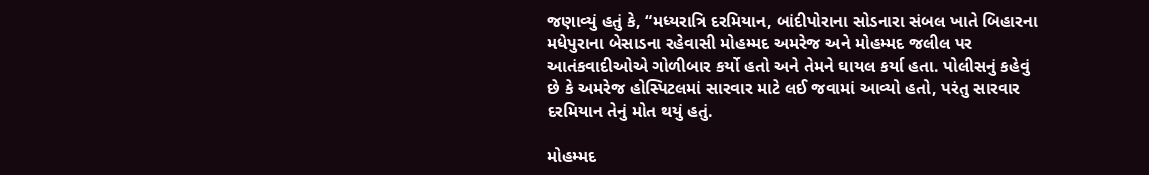જણાવ્યું હતું કે, “મધ્યરાત્રિ દરમિયાન, બાંદીપોરાના સોડનારા સંબલ ખાતે બિહારના મધેપુરાના બેસાડના રહેવાસી મોહમ્મદ અમરેજ અને મોહમ્મદ જલીલ પર આતંકવાદીઓએ ગોળીબાર કર્યો હતો અને તેમને ઘાયલ કર્યા હતા. પોલીસનું કહેવું છે કે અમરેજ હોસ્પિટલમાં સારવાર માટે લઈ જવામાં આવ્યો હતો, પરંતુ સારવાર દરમિયાન તેનું મોત થયું હતું.

મોહમ્મદ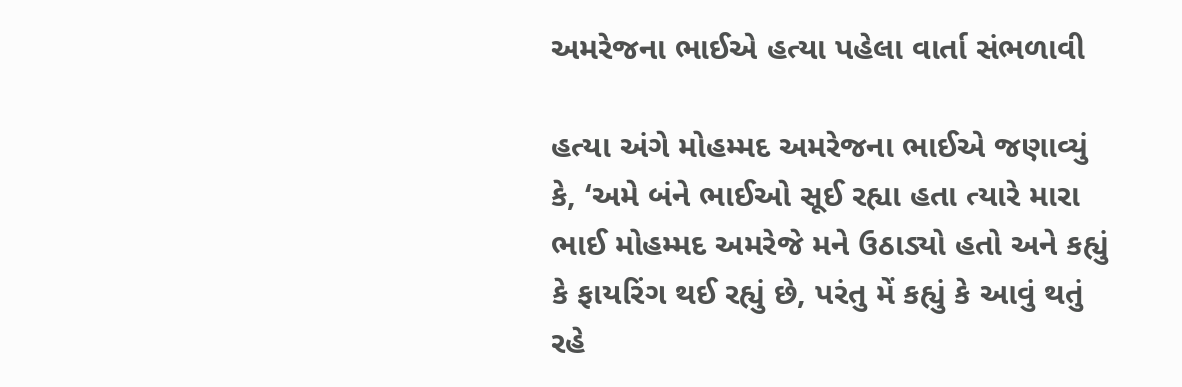અમરેજના ભાઈએ હત્યા પહેલા વાર્તા સંભળાવી

હત્યા અંગે મોહમ્મદ અમરેજના ભાઈએ જણાવ્યું કે, ‘અમે બંને ભાઈઓ સૂઈ રહ્યા હતા ત્યારે મારા ભાઈ મોહમ્મદ અમરેજે મને ઉઠાડ્યો હતો અને કહ્યું કે ફાયરિંગ થઈ રહ્યું છે, પરંતુ મેં કહ્યું કે આવું થતું રહે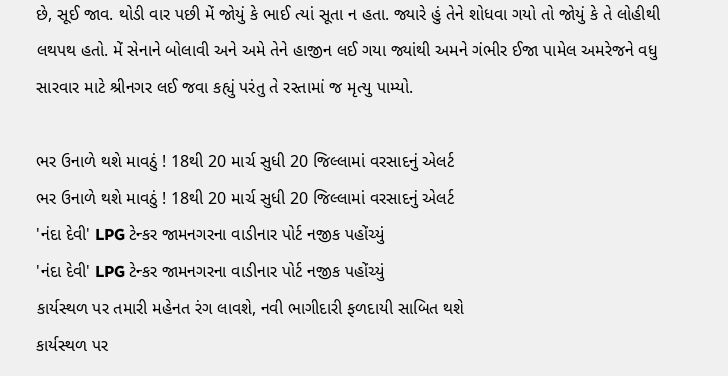છે, સૂઈ જાવ. થોડી વાર પછી મેં જોયું કે ભાઈ ત્યાં સૂતા ન હતા. જ્યારે હું તેને શોધવા ગયો તો જોયું કે તે લોહીથી લથપથ હતો. મેં સેનાને બોલાવી અને અમે તેને હાજીન લઈ ગયા જ્યાંથી અમને ગંભીર ઈજા પામેલ અમરેજને વધુ સારવાર માટે શ્રીનગર લઈ જવા કહ્યું પરંતુ તે રસ્તામાં જ મૃત્યુ પામ્યો.

ભર ઉનાળે થશે માવઠું ! 18થી 20 માર્ચ સુધી 20 જિલ્લામાં વરસાદનું એલર્ટ
ભર ઉનાળે થશે માવઠું ! 18થી 20 માર્ચ સુધી 20 જિલ્લામાં વરસાદનું એલર્ટ
'નંદા દેવી' LPG ટેન્કર જામનગરના વાડીનાર પોર્ટ નજીક પહોંચ્યું
'નંદા દેવી' LPG ટેન્કર જામનગરના વાડીનાર પોર્ટ નજીક પહોંચ્યું
કાર્યસ્થળ પર તમારી મહેનત રંગ લાવશે, નવી ભાગીદારી ફળદાયી સાબિત થશે
કાર્યસ્થળ પર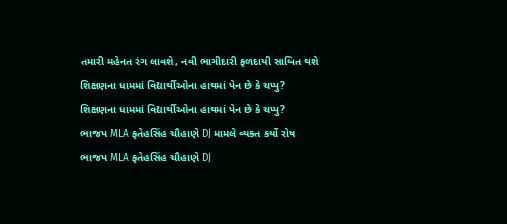તમારી મહેનત રંગ લાવશે, નવી ભાગીદારી ફળદાયી સાબિત થશે
શિક્ષણના ધામમાં વિદ્યાર્થીઓના હાથમાં પેન છે કે ચપ્પુ?
શિક્ષણના ધામમાં વિદ્યાર્થીઓના હાથમાં પેન છે કે ચપ્પુ?
ભાજપ MLA ફતેહસિંહ ચૌહાણે DJ મામલે વ્યક્ત કર્યો રોષ
ભાજપ MLA ફતેહસિંહ ચૌહાણે DJ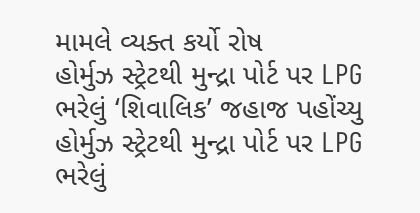મામલે વ્યક્ત કર્યો રોષ
હોર્મુઝ સ્ટ્રેટથી મુન્દ્રા પોર્ટ પર LPG ભરેલું ‘શિવાલિક’ જહાજ પહોંચ્યુ
હોર્મુઝ સ્ટ્રેટથી મુન્દ્રા પોર્ટ પર LPG ભરેલું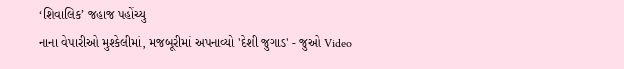‘શિવાલિક’ જહાજ પહોંચ્યુ
નાના વેપારીઓ મુશ્કેલીમાં, મજબૂરીમાં અપનાવ્યો 'દેશી જુગાડ' - જુઓ Video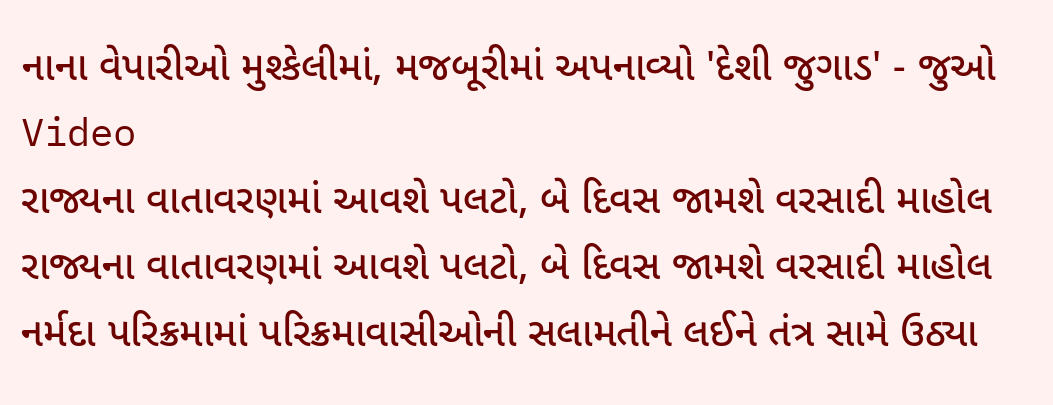નાના વેપારીઓ મુશ્કેલીમાં, મજબૂરીમાં અપનાવ્યો 'દેશી જુગાડ' - જુઓ Video
રાજ્યના વાતાવરણમાં આવશે પલટો, બે દિવસ જામશે વરસાદી માહોલ
રાજ્યના વાતાવરણમાં આવશે પલટો, બે દિવસ જામશે વરસાદી માહોલ
નર્મદા પરિક્રમામાં પરિક્રમાવાસીઓની સલામતીને લઈને તંત્ર સામે ઉઠ્યા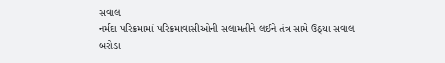સવાલ
નર્મદા પરિક્રમામાં પરિક્રમાવાસીઓની સલામતીને લઈને તંત્ર સામે ઉઠ્યા સવાલ
બરોડા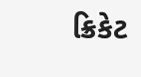ક્રિકેટ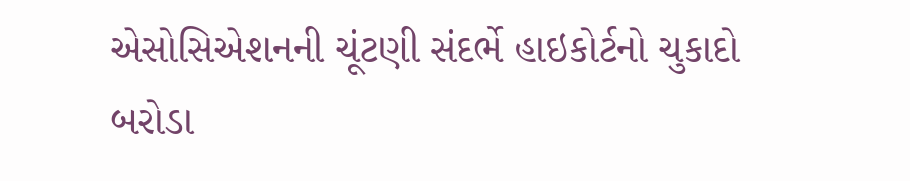એસોસિએશનની ચૂંટણી સંદર્ભે હાઇકોર્ટનો ચુકાદો
બરોડા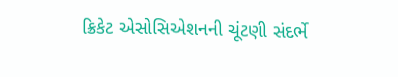ક્રિકેટ એસોસિએશનની ચૂંટણી સંદર્ભે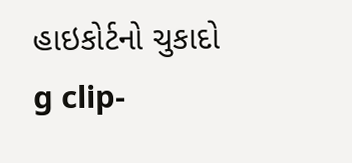હાઇકોર્ટનો ચુકાદો
g clip-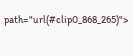path="url(#clip0_868_265)">